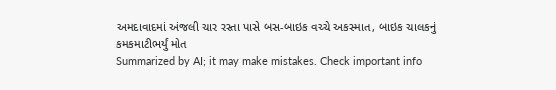અમદાવાદમાં અંજલી ચાર રસ્તા પાસે બસ-બાઇક વચ્ચે અકસ્માત, બાઇક ચાલકનું કમકમાટીભર્યું મોત
Summarized by AI; it may make mistakes. Check important info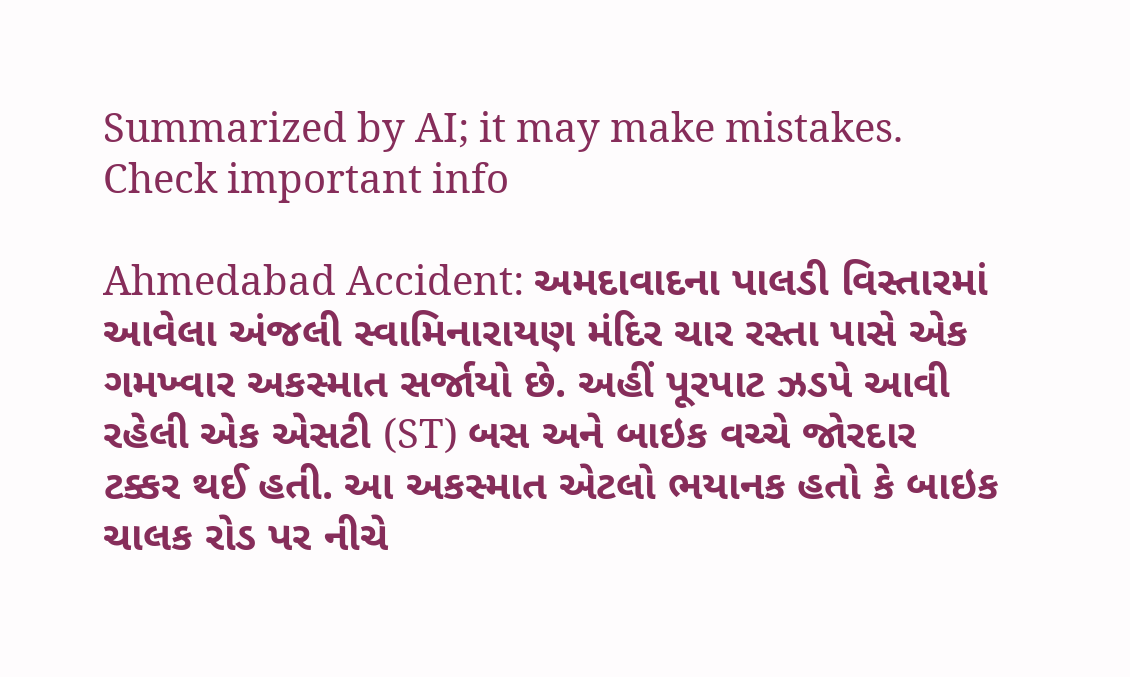Summarized by AI; it may make mistakes. Check important info

Ahmedabad Accident: અમદાવાદના પાલડી વિસ્તારમાં આવેલા અંજલી સ્વામિનારાયણ મંદિર ચાર રસ્તા પાસે એક ગમખ્વાર અકસ્માત સર્જાયો છે. અહીં પૂરપાટ ઝડપે આવી રહેલી એક એસટી (ST) બસ અને બાઇક વચ્ચે જોરદાર ટક્કર થઈ હતી. આ અકસ્માત એટલો ભયાનક હતો કે બાઇક ચાલક રોડ પર નીચે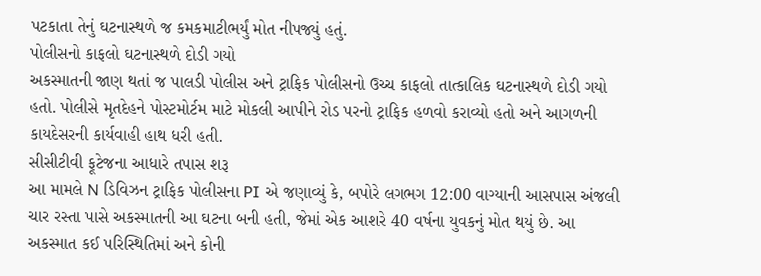પટકાતા તેનું ઘટનાસ્થળે જ કમકમાટીભર્યું મોત નીપજ્યું હતું.
પોલીસનો કાફલો ઘટનાસ્થળે દોડી ગયો
અકસ્માતની જાણ થતાં જ પાલડી પોલીસ અને ટ્રાફિક પોલીસનો ઉચ્ચ કાફલો તાત્કાલિક ઘટનાસ્થળે દોડી ગયો હતો. પોલીસે મૃતદેહને પોસ્ટમોર્ટમ માટે મોકલી આપીને રોડ પરનો ટ્રાફિક હળવો કરાવ્યો હતો અને આગળની કાયદેસરની કાર્યવાહી હાથ ધરી હતી.
સીસીટીવી ફૂટેજના આધારે તપાસ શરૂ
આ મામલે N ડિવિઝન ટ્રાફિક પોલીસના PI એ જણાવ્યું કે, બપોરે લગભગ 12:00 વાગ્યાની આસપાસ અંજલી ચાર રસ્તા પાસે અકસ્માતની આ ઘટના બની હતી, જેમાં એક આશરે 40 વર્ષના યુવકનું મોત થયું છે. આ અકસ્માત કઈ પરિસ્થિતિમાં અને કોની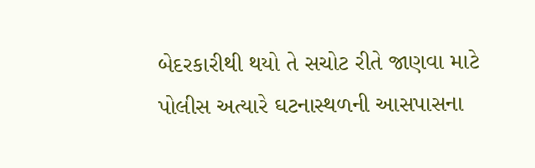બેદરકારીથી થયો તે સચોટ રીતે જાણવા માટે પોલીસ અત્યારે ઘટનાસ્થળની આસપાસના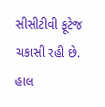સીસીટીવી ફૂટેજ ચકાસી રહી છે. હાલ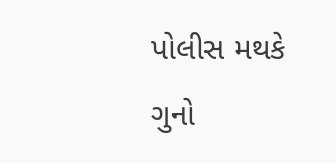પોલીસ મથકે ગુનો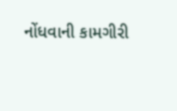નોંધવાની કામગીરી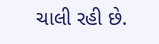ચાલી રહી છે.